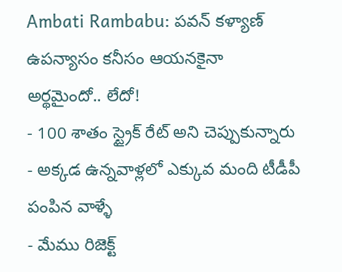Ambati Rambabu: పవన్ కళ్యాణ్ ఉపన్యాసం కనీసం ఆయనకైనా అర్థమైందో.. లేదో!
- 100 శాతం స్ట్రైక్ రేట్ అని చెప్పుకున్నారు
- అక్కడ ఉన్నవాళ్లలో ఎక్కువ మంది టీడీపీ పంపిన వాళ్ళే
- మేము రిజెక్ట్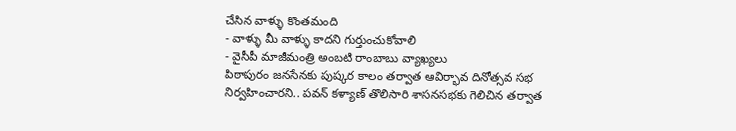చేసిన వాళ్ళు కొంతమంది
- వాళ్ళు మీ వాళ్ళు కాదని గుర్తుంచుకోవాలి
- వైసీపీ మాజీమంత్రి అంబటి రాంబాబు వ్యాఖ్యలు
పిఠాపురం జనసేనకు పుష్కర కాలం తర్వాత ఆవిర్భావ దినోత్సవ సభ నిర్వహించారని.. పవన్ కళ్యాణ్ తొలిసారి శాసనసభకు గెలిచిన తర్వాత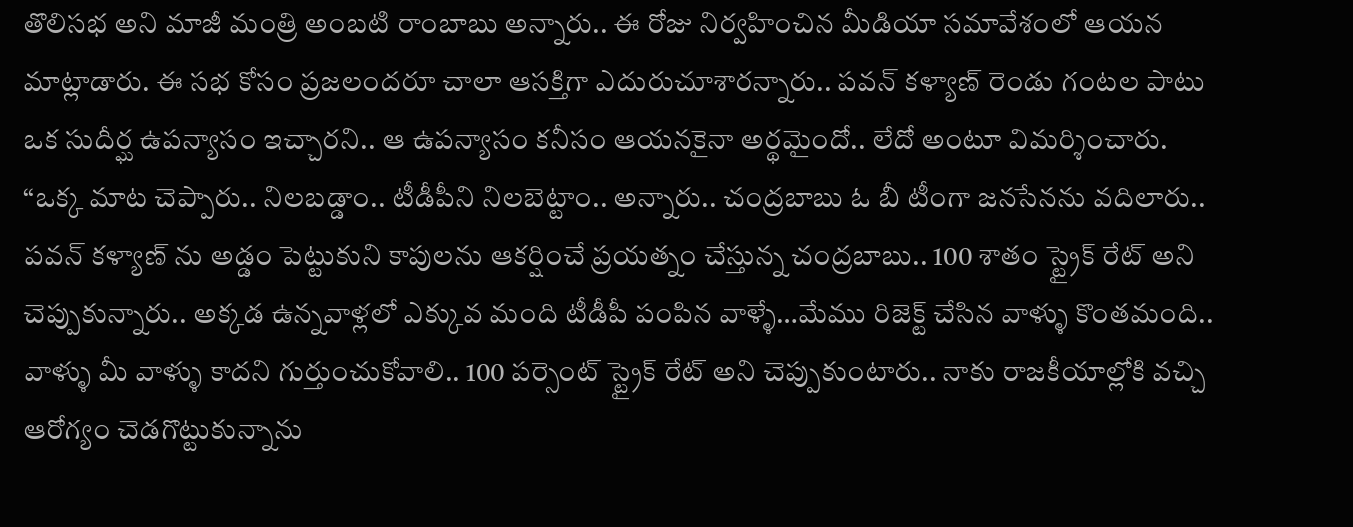తొలిసభ అని మాజీ మంత్రి అంబటి రాంబాబు అన్నారు.. ఈ రోజు నిర్వహించిన మీడియా సమావేశంలో ఆయన మాట్లాడారు. ఈ సభ కోసం ప్రజలందరూ చాలా ఆసక్తిగా ఎదురుచూశారన్నారు.. పవన్ కళ్యాణ్ రెండు గంటల పాటు ఒక సుదీర్ఘ ఉపన్యాసం ఇచ్చారని.. ఆ ఉపన్యాసం కనీసం ఆయనకైనా అర్థమైందో.. లేదో అంటూ విమర్శించారు. “ఒక్క మాట చెప్పారు.. నిలబడ్డాం.. టీడీపీని నిలబెట్టాం.. అన్నారు.. చంద్రబాబు ఓ బీ టీంగా జనసేనను వదిలారు.. పవన్ కళ్యాణ్ ను అడ్డం పెట్టుకుని కాపులను ఆకర్షించే ప్రయత్నం చేస్తున్న చంద్రబాబు.. 100 శాతం స్ట్రైక్ రేట్ అని చెప్పుకున్నారు.. అక్కడ ఉన్నవాళ్లలో ఎక్కువ మంది టీడీపీ పంపిన వాళ్ళే…మేము రిజెక్ట్ చేసిన వాళ్ళు కొంతమంది.. వాళ్ళు మీ వాళ్ళు కాదని గుర్తుంచుకోవాలి.. 100 పర్సెంట్ స్ట్రైక్ రేట్ అని చెప్పుకుంటారు.. నాకు రాజకీయాల్లోకి వచ్చి ఆరోగ్యం చెడగొట్టుకున్నాను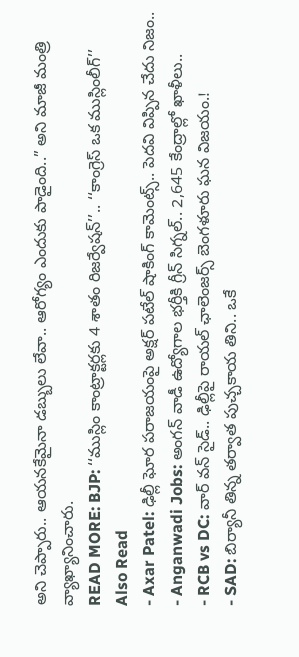అని చెప్పారు.. ఆయనకేమైనా డబ్బులు లేవా.. ఆరోగ్యం ఎందుకు పాడైంది..” అని మాజీ మంత్రి వ్యాఖ్యానించారు.
READ MORE: BJP: ‘‘ముస్లిం కాంట్రాక్టర్లకు 4 శాతం రిజర్వేషన్’’.. ‘‘కాంగ్రెస్ ఒక ముస్లింలీగ్’’
Also Read
- Axar Patel: ఢిల్లీ ఘోర పరాజయంపై అక్షర్ పటేల్ షాకింగ్ కామెంట్స్.. పెదవి విప్పిన చేదు నిజం..
- Anganwadi Jobs: అంగన్ వాడీ ఉద్యోగాల భర్తీకి గ్రీన్ సిగ్నల్.. 2,645 కేంద్రాల్లో ఖాళీలు..
- RCB vs DC: వార్ వన్ సైడ్.. ఢిల్లీపై రాయల్ ఛాలెంజర్స్ బెంగళూరు ఘన విజయం.!
- SAD: బిర్యానీ తిన్న తర్వాత పుచ్చకాయ తిని.. ఒకే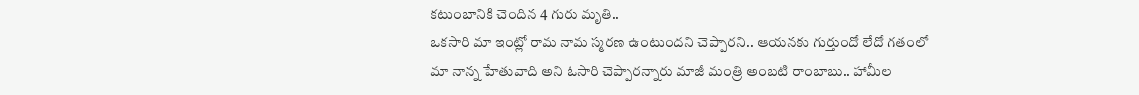కటుంబానికి చెందిన 4 గురు మృతి..
ఒకసారి మా ఇంట్లో రామ నామ స్మరణ ఉంటుందని చెప్పారని.. ఆయనకు గుర్తుందో లేదో గతంలో మా నాన్న హేతువాది అని ఓసారి చెప్పారన్నారు మాజీ మంత్రి అంబటి రాంబాబు.. హామీల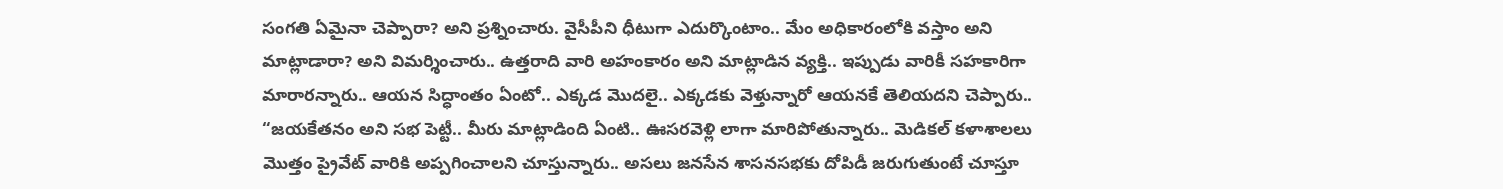సంగతి ఏమైనా చెప్పారా? అని ప్రశ్నించారు. వైసీపీని ధీటుగా ఎదుర్కొంటాం.. మేం అధికారంలోకి వస్తాం అని మాట్లాడారా? అని విమర్శించారు.. ఉత్తరాది వారి అహంకారం అని మాట్లాడిన వ్యక్తి.. ఇప్పుడు వారికీ సహకారిగా మారారన్నారు.. ఆయన సిద్ధాంతం ఏంటో.. ఎక్కడ మొదలై.. ఎక్కడకు వెళ్తున్నారో ఆయనకే తెలియదని చెప్పారు.. “జయకేతనం అని సభ పెట్టీ.. మీరు మాట్లాడింది ఏంటి.. ఊసరవెళ్లి లాగా మారిపోతున్నారు.. మెడికల్ కళాశాలలు మొత్తం ప్రైవేట్ వారికి అప్పగించాలని చూస్తున్నారు.. అసలు జనసేన శాసనసభకు దోపిడీ జరుగుతుంటే చూస్తూ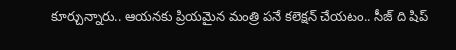కూర్చున్నారు.. ఆయనకు ప్రియమైన మంత్రి పనే కలెక్షన్ చేయటం.. సీజ్ ది షిప్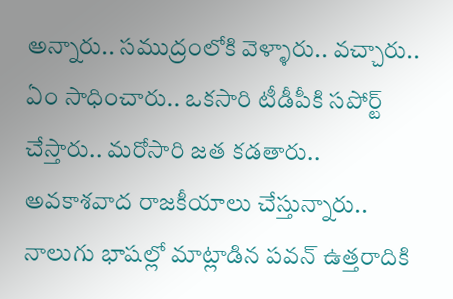అన్నారు.. సముద్రంలోకి వెళ్ళారు.. వచ్చారు.. ఏం సాధించారు.. ఒకసారి టీడీపీకి సపోర్ట్ చేస్తారు.. మరోసారి జత కడతారు.. అవకాశవాద రాజకీయాలు చేస్తున్నారు.. నాలుగు భాషల్లో మాట్లాడిన పవన్ ఉత్తరాదికి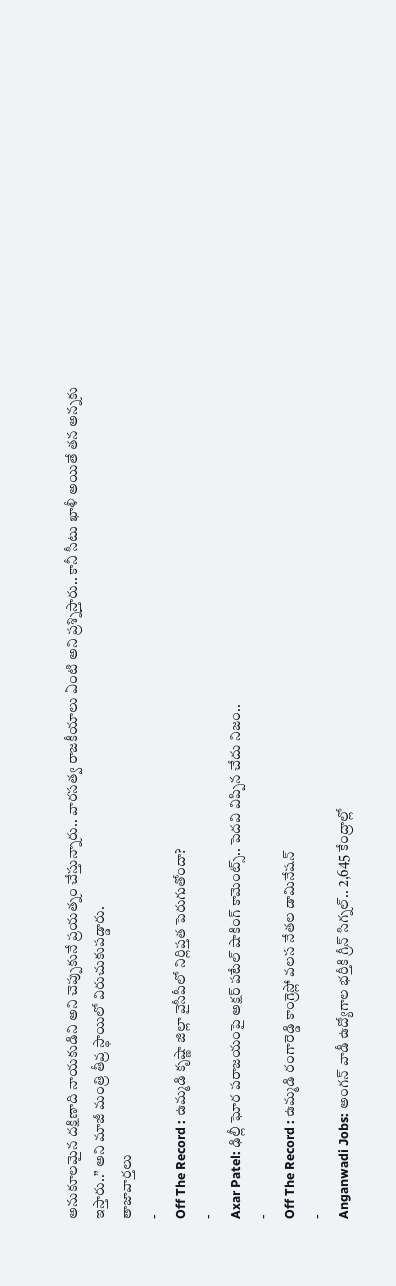అనుకూలమైన దక్షిణాది నాయకుడిని అని చెప్పుకునే ప్రయత్నం చేస్తున్నారు.. వారసత్వ రాజకీయాలు ఏంటి అని ప్రశ్నిస్తారు.. కానీ సీటు ఖాళీ అయితే తన అన్నకు ఇస్తారు..” అని మాజీ మంత్రి తీవ్ర స్థాయిలో విరుచుకుపడ్డారు.
తాజావార్తలు
-
Off The Record : ఉమ్మడి కృష్ణా జిల్లా వైసీపీలో నిర్లిప్తత పెరుగుతోందా?
-
Axar Patel: ఢిల్లీ ఘోర పరాజయంపై అక్షర్ పటేల్ షాకింగ్ కామెంట్స్.. పెదవి విప్పిన చేదు నిజం..
-
Off The Record : ఉమ్మడి రంగారెడ్డి కాంగ్రెస్లో వలస నేతల డామినేషన్
-
Anganwadi Jobs: అంగన్ వాడీ ఉద్యోగాల భర్తీకి గ్రీన్ సిగ్నల్.. 2,645 కేంద్రాల్లో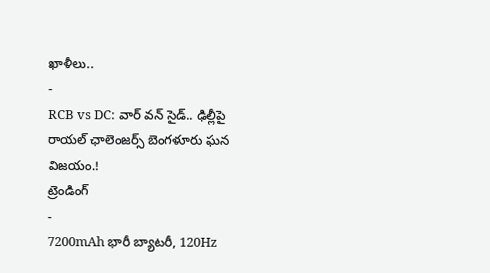ఖాళీలు..
-
RCB vs DC: వార్ వన్ సైడ్.. ఢిల్లీపై రాయల్ ఛాలెంజర్స్ బెంగళూరు ఘన విజయం.!
ట్రెండింగ్
-
7200mAh భారీ బ్యాటరీ, 120Hz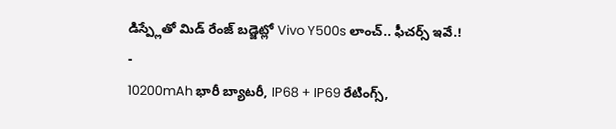డిస్ప్లేతో మిడ్ రేంజ్ బడ్జెట్లో Vivo Y500s లాంచ్.. ఫీచర్స్ ఇవే.!
-
10200mAh భారీ బ్యాటరీ, IP68 + IP69 రేటింగ్స్,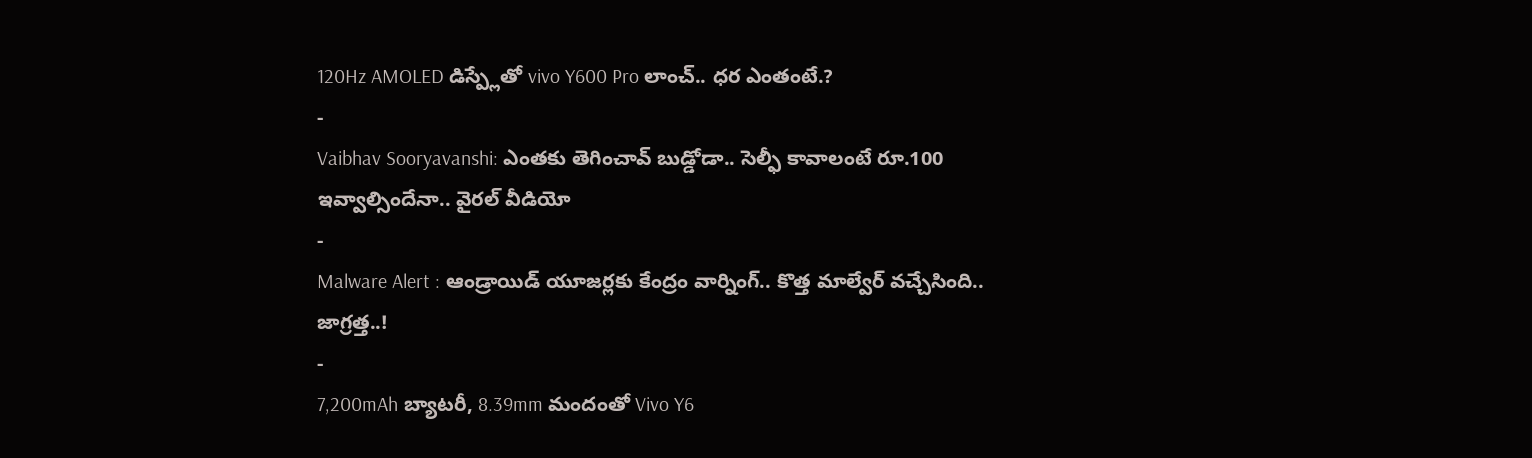120Hz AMOLED డిస్ప్లేతో vivo Y600 Pro లాంచ్.. ధర ఎంతంటే.?
-
Vaibhav Sooryavanshi: ఎంతకు తెగించావ్ బుడ్డోడా.. సెల్ఫీ కావాలంటే రూ.100 ఇవ్వాల్సిందేనా.. వైరల్ వీడియో
-
Malware Alert : ఆండ్రాయిడ్ యూజర్లకు కేంద్రం వార్నింగ్.. కొత్త మాల్వేర్ వచ్చేసింది.. జాగ్రత్త..!
-
7,200mAh బ్యాటరీ, 8.39mm మందంతో Vivo Y6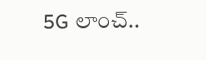5G లాంచ్..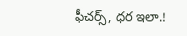ఫీచర్స్, ధర ఇలా.!